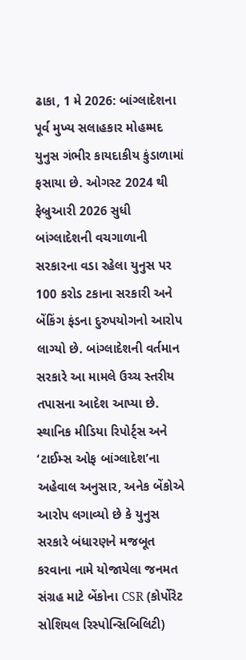ઢાકા, 1 મે 2026: બાંગ્લાદેશના પૂર્વ મુખ્ય સલાહકાર મોહમ્મદ યુનુસ ગંભીર કાયદાકીય કુંડાળામાં ફસાયા છે. ઓગસ્ટ 2024 થી ફેબ્રુઆરી 2026 સુધી બાંગ્લાદેશની વચગાળાની સરકારના વડા રહેલા યુનુસ પર 100 કરોડ ટકાના સરકારી અને બેંકિંગ ફંડના દુરુપયોગનો આરોપ લાગ્યો છે. બાંગ્લાદેશની વર્તમાન સરકારે આ મામલે ઉચ્ચ સ્તરીય તપાસના આદેશ આપ્યા છે.
સ્થાનિક મીડિયા રિપોર્ટ્સ અને ‘ટાઈમ્સ ઓફ બાંગ્લાદેશ’ના અહેવાલ અનુસાર, અનેક બેંકોએ આરોપ લગાવ્યો છે કે યુનુસ સરકારે બંધારણને મજબૂત કરવાના નામે યોજાયેલા જનમત સંગ્રહ માટે બેંકોના CSR (કોર્પોરેટ સોશિયલ રિસ્પોન્સિબિલિટી)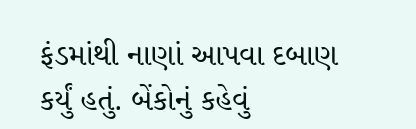ફંડમાંથી નાણાં આપવા દબાણ કર્યું હતું. બેંકોનું કહેવું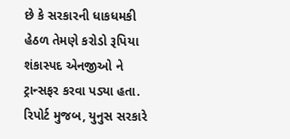છે કે સરકારની ધાકધમકી હેઠળ તેમણે કરોડો રૂપિયા શંકાસ્પદ એનજીઓ ને ટ્રાન્સફર કરવા પડ્યા હતા.
રિપોર્ટ મુજબ, યુનુસ સરકારે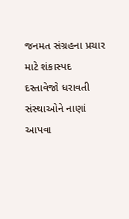જનમત સંગ્રહના પ્રચાર માટે શંકાસ્પદ દસ્તાવેજો ધરાવતી સંસ્થાઓને નાણાં આપવા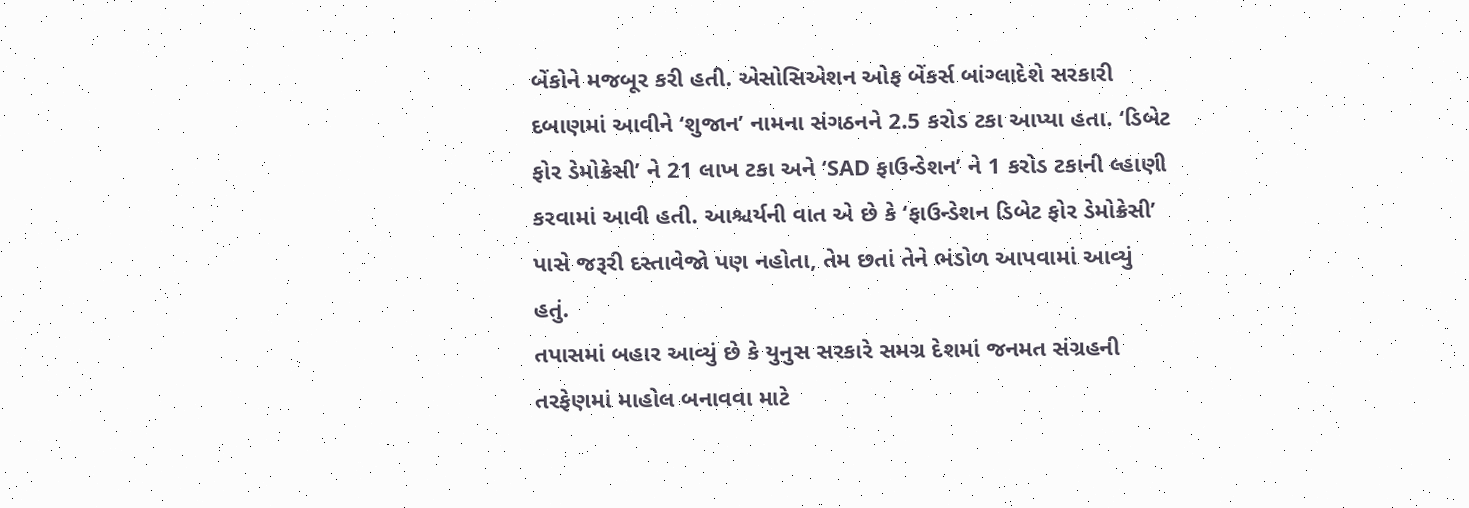બેંકોને મજબૂર કરી હતી. એસોસિએશન ઓફ બેંકર્સ બાંગ્લાદેશે સરકારી દબાણમાં આવીને ‘શુજાન’ નામના સંગઠનને 2.5 કરોડ ટકા આપ્યા હતા. ‘ડિબેટ ફોર ડેમોક્રેસી’ ને 21 લાખ ટકા અને ‘SAD ફાઉન્ડેશન’ ને 1 કરોડ ટકાની લ્હાણી કરવામાં આવી હતી. આશ્ચર્યની વાત એ છે કે ‘ફાઉન્ડેશન ડિબેટ ફોર ડેમોક્રેસી’ પાસે જરૂરી દસ્તાવેજો પણ નહોતા, તેમ છતાં તેને ભંડોળ આપવામાં આવ્યું હતું.
તપાસમાં બહાર આવ્યું છે કે યુનુસ સરકારે સમગ્ર દેશમાં જનમત સંગ્રહની તરફેણમાં માહોલ બનાવવા માટે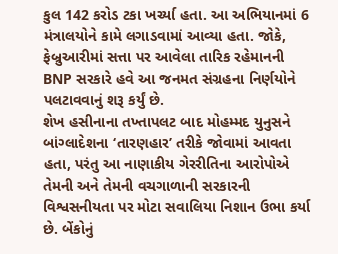કુલ 142 કરોડ ટકા ખર્ચ્યા હતા. આ અભિયાનમાં 6 મંત્રાલયોને કામે લગાડવામાં આવ્યા હતા. જોકે, ફેબ્રુઆરીમાં સત્તા પર આવેલા તારિક રહેમાનની BNP સરકારે હવે આ જનમત સંગ્રહના નિર્ણયોને પલટાવવાનું શરૂ કર્યું છે.
શેખ હસીનાના તખ્તાપલટ બાદ મોહમ્મદ યુનુસને બાંગ્લાદેશના ‘તારણહાર’ તરીકે જોવામાં આવતા હતા, પરંતુ આ નાણાકીય ગેરરીતિના આરોપોએ તેમની અને તેમની વચગાળાની સરકારની વિશ્વસનીયતા પર મોટા સવાલિયા નિશાન ઉભા કર્યા છે. બેંકોનું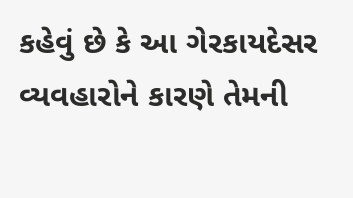કહેવું છે કે આ ગેરકાયદેસર વ્યવહારોને કારણે તેમની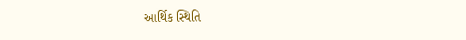આર્થિક સ્થિતિ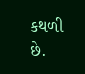કથળી છે.